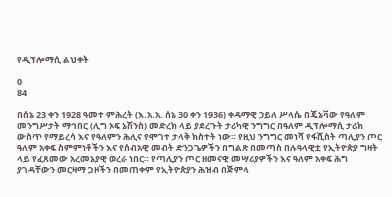የዲፕሎማሲ ልህቀት

0
84

በሰኔ 23 ቀን 1928 ዓመተ ምሕረት (እ.አ.አ. ሰኔ 30 ቀን 1936) ቀዳማዊ ኃይለ ሥላሴ በጄኔቫው የዓለም መንግሥታት ማኅበር (ሊግ ኦፍ ኔሽንስ) መድረክ ላይ ያደረጉት ታሪካዊ ንግግር በዓለም ዲፕሎማሲ ታሪክ ውስጥ የማይረሳ እና የዓለምን ሕሊና የሞገተ ታላቅ ክስተት ነው። የዚህ ንግግር መነሻ የፋሺስት ጣሊያን ጦር ዓለም አቀፍ ስምምነቶችን እና የሰብአዊ መብት ድንጋጌዎችን በግልጽ በመጣስ በሉዓላዊቷ የኢትዮጵያ ግዛት ላይ የፈጸመው አረመኔያዊ ወረራ ነበር። የጣሊያን ጦር ዘመናዊ መሣሪያዎችን እና ዓለም አቀፍ ሕግ ያገዳቸውን መርዛማ ጋዞችን በመጠቀም የኢትዮጵያን ሕዝብ በጅምላ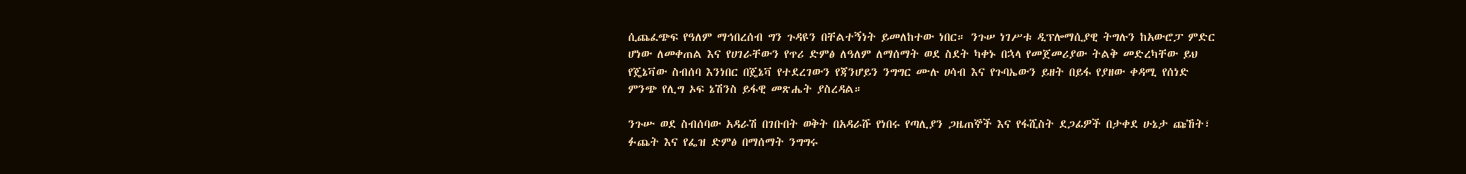ሲጨፈጭፍ የዓለም ማኅበረሰብ ግን ጉዳዩን በቸልተኝነት ይመለከተው ነበር። ንጉሠ ነገሥቱ ዲፕሎማሲያዊ ትግሉን ከአውሮፓ ምድር ሆነው ለመቀጠል እና የሀገራቸውን የጥሪ ድምፅ ለዓለም ለማሰማት ወደ ስደት ካቀኑ በኋላ የመጀመሪያው ትልቅ መድረካቸው ይህ የጄኔቫው ስብሰባ እንነበር በጄኔቫ የተደረገውን የጃንሆይን ንግግር ሙሉ ሀሳብ እና የጉባኤውን ይዘት በይፋ የያዘው ቀዳሚ የሰነድ ምንጭ የሊግ ኦፍ ኔሽንስ ይፋዊ መጽሔት ያስረዳል።

ንጉሡ ወደ ስብሰባው አዳራሽ በገቡበት ወቅት በአዳራሹ የነበሩ የጣሊያን ጋዜጠኞች እና የፋሺስት ደጋፊዎች በታቀደ ሁኔታ ጩኸት፣ ፉጨት እና የፌዝ ድምፅ በማሰማት ንግግሩ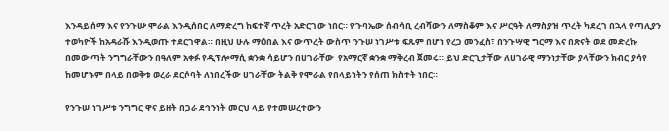እንዳይሰማ እና የንጉሡ ሞራል እንዲሰበር ለማድረግ ከፍተኛ ጥረት አድርገው ነበር። የጉባኤው ሰብሳቢ ረብሻውን ለማስቆም እና ሥርዓት ለማስያዝ ጥረት ካደረገ በኋላ የጣሊያን ተወካዮች ከአዳራሹ እንዲወጡ ተደርገዋል። በዚህ ሁሉ ማዕበል እና ውጥረት ውስጥ ንጉሠ ነገሥቱ ፍጹም በሆነ የረጋ መንፈስ፣ በንጉሣዊ ግርማ እና በጽናት ወደ መድረኩ በመውጣት ንግግራቸውን በዓለም አቀፉ የዲፕሎማሲ ቋንቋ ሳይሆን በሀገራቸው  የአማርኛ ቋንቋ ማቅረብ ጀመሩ። ይህ ድርጊታቸው ለሀገራዊ ማንነታቸው ያላቸውን ክብር ያሳየ ከመሆኑም በላይ በወቅቱ ወረራ ደርሶባት ለነበረችው ሀገራቸው ትልቅ የሞራል የበላይነትን የሰጠ ክስተት ነበር።

የንጉሠ ነገሥቱ ንግግር ዋና ይዘት በጋራ ደኅንነት መርህ ላይ የተመሠረተውን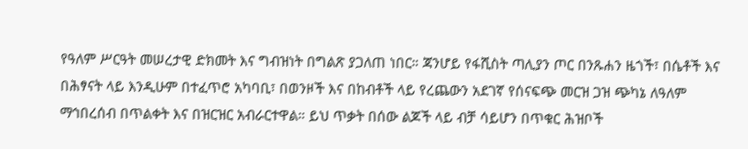የዓለም ሥርዓት መሠረታዊ ድክመት እና ግብዝነት በግልጽ ያጋለጠ ነበር። ጃንሆይ የፋሺስት ጣሊያን ጦር በንጹሐን ዜጎች፣ በሴቶች እና በሕፃናት ላይ እንዲሁም በተፈጥሮ አካባቢ፣ በወንዞች እና በከብቶች ላይ የረጨውን አደገኛ የሰናፍጭ መርዝ ጋዝ ጭካኔ ለዓለም ማኅበረሰብ በጥልቀት እና በዝርዝር አብራርተዋል። ይህ ጥቃት በሰው ልጆች ላይ ብቻ ሳይሆን በጥቁር ሕዝቦች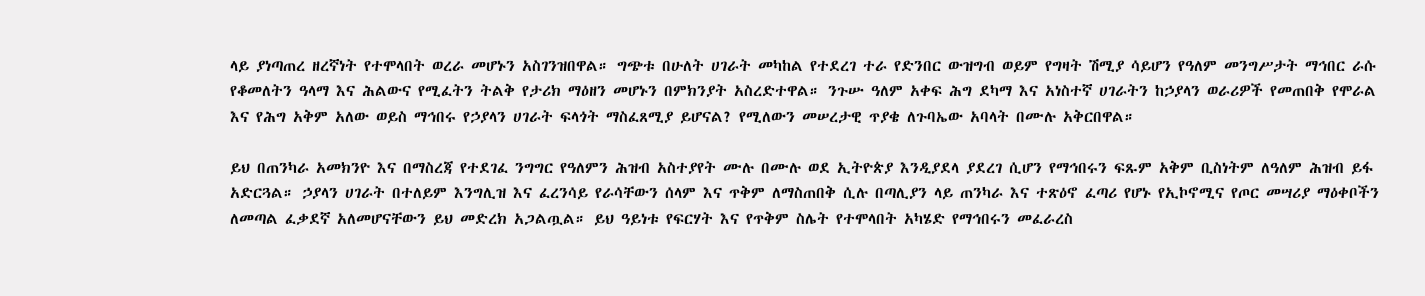ላይ ያነጣጠረ ዘረኛነት የተሞላበት ወረራ መሆኑን አስገንዝበዋል። ግጭቱ በሁለት ሀገራት መካከል የተደረገ ተራ የድንበር ውዝግብ ወይም የግዛት ሽሚያ ሳይሆን የዓለም መንግሥታት ማኅበር ራሱ የቆመለትን ዓላማ እና ሕልውና የሚፈትን ትልቅ የታሪክ ማዕዘን መሆኑን በምክንያት አስረድተዋል። ንጉሡ ዓለም አቀፍ ሕግ ደካማ እና አነስተኛ ሀገራትን ከኃያላን ወራሪዎች የመጠበቅ የሞራል እና የሕግ አቅም አለው ወይስ ማኅበሩ የኃያላን ሀገራት ፍላጎት ማስፈጸሚያ ይሆናል? የሚለውን መሠረታዊ ጥያቄ ለጉባኤው አባላት በሙሉ አቅርበዋል።

ይህ በጠንካራ አመክንዮ እና በማስረጃ የተደገፈ ንግግር የዓለምን ሕዝብ አስተያየት ሙሉ በሙሉ ወደ ኢትዮጵያ እንዲያደላ ያደረገ ሲሆን የማኅበሩን ፍጹም አቅም ቢስነትም ለዓለም ሕዝብ ይፋ አድርጓል። ኃያላን ሀገራት በተለይም እንግሊዝ እና ፈረንሳይ የራሳቸውን ሰላም እና ጥቅም ለማስጠበቅ ሲሉ በጣሊያን ላይ ጠንካራ እና ተጽዕኖ ፈጣሪ የሆኑ የኢኮኖሚና የጦር መሣሪያ ማዕቀቦችን ለመጣል ፈቃደኛ አለመሆናቸውን ይህ መድረክ አጋልጧል። ይህ ዓይነቱ የፍርሃት እና የጥቅም ስሌት የተሞላበት አካሄድ የማኅበሩን መፈራረስ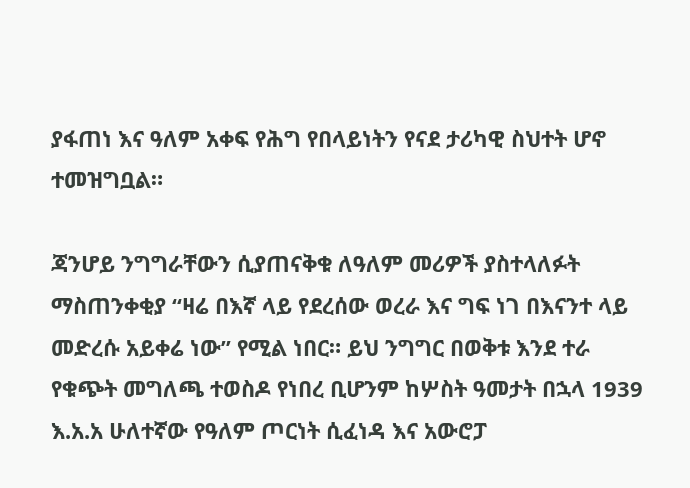ያፋጠነ እና ዓለም አቀፍ የሕግ የበላይነትን የናደ ታሪካዊ ስህተት ሆኖ ተመዝግቧል።

ጃንሆይ ንግግራቸውን ሲያጠናቅቁ ለዓለም መሪዎች ያስተላለፉት ማስጠንቀቂያ “ዛሬ በእኛ ላይ የደረሰው ወረራ እና ግፍ ነገ በእናንተ ላይ መድረሱ አይቀሬ ነው” የሚል ነበር። ይህ ንግግር በወቅቱ እንደ ተራ የቁጭት መግለጫ ተወስዶ የነበረ ቢሆንም ከሦስት ዓመታት በኋላ 1939 እ.አ.አ ሁለተኛው የዓለም ጦርነት ሲፈነዳ እና አውሮፓ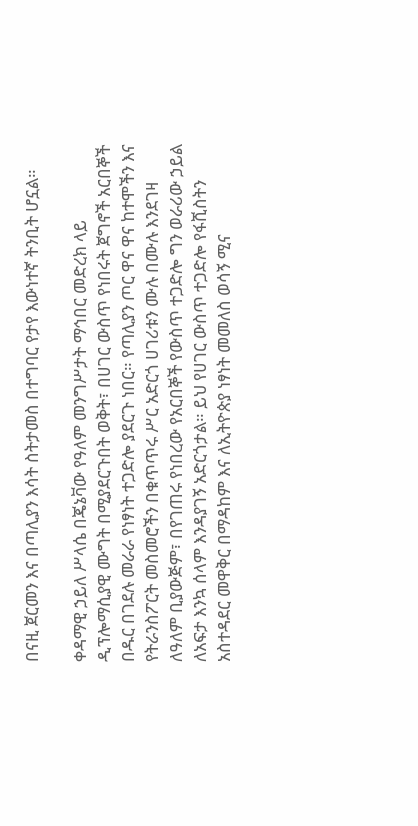በናዚ ጀርመን እና በጣሊያን እሳት ስትታመስ በተግባር የታየ እውነተኛ ትንቢት ሆኗል።

ቀዳማዊ ኃይለ ሥላሴ በጄኔቫው የዓለም መንግሥታት ማኅበር መድረክ ላይ ዲፕሎማሲያዊ ሙግት በሚያደርጉበት ወቅት፣ በሀገር ውስጥ የነበሩት ጀግኖች አርበኞች በዱር በገደሉ መራራ የነፃነት ተጋድሎ ያደርጉ ነበር። የጣሊያን ጦር ዋና ዋና ከተሞችን እና የትራንስፖርት መስመሮችን በቁጥጥሩ ሥር አድርጎ ሀገሪቱን ሙሉ በሙሉ እንደገዛ ለዓለም ቢያውጅም፣ በየገጠሩ የነበረው የአርበኞች የውስጥ ተጋድሎ ግን ወራሪው ኃይል ለአፍታ እንኳ ሰላም እንዳያገኝ አድርጎታል። ይህ የሀገር ውስጥ ተጋድሎ የፋሺስትን አስተዳደር መዋቅር በማዳከም እና ለኢትዮጵያ ነፃነት መመለስ ወሳኝ ሚና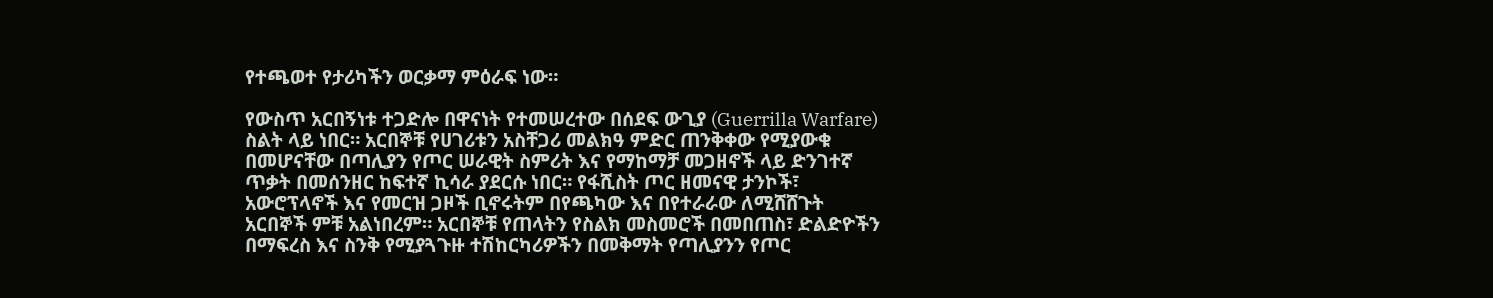የተጫወተ የታሪካችን ወርቃማ ምዕራፍ ነው።

የውስጥ አርበኝነቱ ተጋድሎ በዋናነት የተመሠረተው በሰደፍ ውጊያ (Guerrilla Warfare) ስልት ላይ ነበር። አርበኞቹ የሀገሪቱን አስቸጋሪ መልክዓ ምድር ጠንቅቀው የሚያውቁ በመሆናቸው በጣሊያን የጦር ሠራዊት ስምሪት እና የማከማቻ መጋዘኖች ላይ ድንገተኛ ጥቃት በመሰንዘር ከፍተኛ ኪሳራ ያደርሱ ነበር። የፋሺስት ጦር ዘመናዊ ታንኮች፣ አውሮፕላኖች እና የመርዝ ጋዞች ቢኖሩትም በየጫካው እና በየተራራው ለሚሸሸጉት አርበኞች ምቹ አልነበረም። አርበኞቹ የጠላትን የስልክ መስመሮች በመበጠስ፣ ድልድዮችን በማፍረስ እና ስንቅ የሚያጓጉዙ ተሽከርካሪዎችን በመቅማት የጣሊያንን የጦር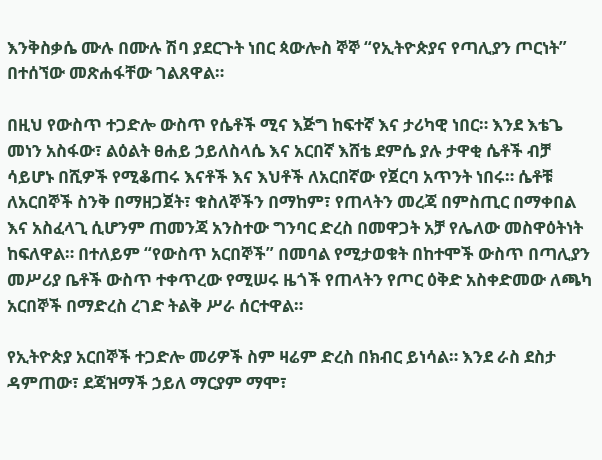እንቅስቃሴ ሙሉ በሙሉ ሽባ ያደርጉት ነበር ጳውሎስ ኞኞ “የኢትዮጵያና የጣሊያን ጦርነት” በተሰኘው መጽሐፋቸው ገልጸዋል።

በዚህ የውስጥ ተጋድሎ ውስጥ የሴቶች ሚና እጅግ ከፍተኛ እና ታሪካዊ ነበር። እንደ እቴጌ መነን አስፋው፣ ልዕልት ፀሐይ ኃይለስላሴ እና አርበኛ እሸቴ ደምሴ ያሉ ታዋቂ ሴቶች ብቻ ሳይሆኑ በሺዎች የሚቆጠሩ እናቶች እና እህቶች ለአርበኛው የጀርባ አጥንት ነበሩ። ሴቶቹ ለአርበኞች ስንቅ በማዘጋጀት፣ ቁስለኞችን በማከም፣ የጠላትን መረጃ በምስጢር በማቀበል እና አስፈላጊ ሲሆንም ጠመንጃ አንስተው ግንባር ድረስ በመዋጋት አቻ የሌለው መስዋዕትነት ከፍለዋል። በተለይም “የውስጥ አርበኞች” በመባል የሚታወቁት በከተሞች ውስጥ በጣሊያን መሥሪያ ቤቶች ውስጥ ተቀጥረው የሚሠሩ ዜጎች የጠላትን የጦር ዕቅድ አስቀድመው ለጫካ አርበኞች በማድረስ ረገድ ትልቅ ሥራ ሰርተዋል።

የኢትዮጵያ አርበኞች ተጋድሎ መሪዎች ስም ዛሬም ድረስ በክብር ይነሳል። እንደ ራስ ደስታ ዳምጠው፣ ደጃዝማች ኃይለ ማርያም ማሞ፣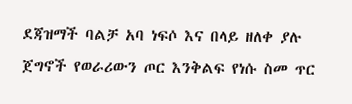ደጃዝማች ባልቻ አባ ነፍሶ እና በላይ ዘለቀ ያሉ ጀግኖች የወራሪውን ጦር እንቅልፍ የነሱ ስመ ጥር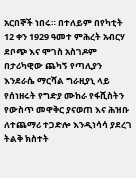አርበኞች ነበሩ። በተለይም በየካቲት 12 ቀን 1929 ዓመተ ምሕረት አብርሃ ደቦጭ እና ሞገስ አስገዶም በታሪካዊው ጨካኝ የጣሊያን እንደራሴ ማርሻል ግራዚያኒ ላይ የሰነዘሩት የግድያ ሙከራ የፋሺስትን የውስጥ መዋቅር ያናወጠ እና ሕዝቡ ለተጨማሪ ተጋድሎ እንዲነሳሳ ያደረገ ትልቅ ክስተት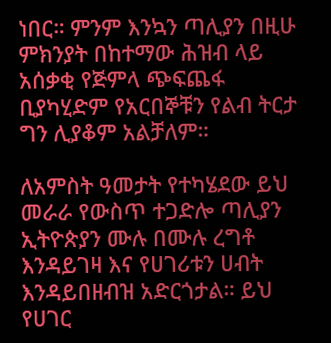ነበር። ምንም እንኳን ጣሊያን በዚሁ ምክንያት በከተማው ሕዝብ ላይ አሰቃቂ የጅምላ ጭፍጨፋ ቢያካሂድም የአርበኞቹን የልብ ትርታ ግን ሊያቆም አልቻለም።

ለአምስት ዓመታት የተካሄደው ይህ መራራ የውስጥ ተጋድሎ ጣሊያን ኢትዮጵያን ሙሉ በሙሉ ረግቶ እንዳይገዛ እና የሀገሪቱን ሀብት እንዳይበዘብዝ አድርጎታል። ይህ የሀገር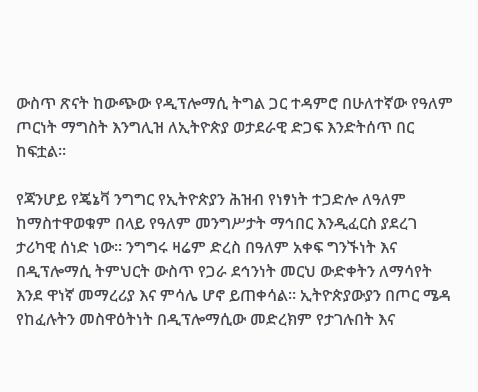ውስጥ ጽናት ከውጭው የዲፕሎማሲ ትግል ጋር ተዳምሮ በሁለተኛው የዓለም ጦርነት ማግስት እንግሊዝ ለኢትዮጵያ ወታደራዊ ድጋፍ እንድትሰጥ በር ከፍቷል።

የጃንሆይ የጄኔቫ ንግግር የኢትዮጵያን ሕዝብ የነፃነት ተጋድሎ ለዓለም ከማስተዋወቁም በላይ የዓለም መንግሥታት ማኅበር እንዲፈርስ ያደረገ ታሪካዊ ሰነድ ነው። ንግግሩ ዛሬም ድረስ በዓለም አቀፍ ግንኙነት እና በዲፕሎማሲ ትምህርት ውስጥ የጋራ ደኅንነት መርህ ውድቀትን ለማሳየት እንደ ዋነኛ መማረሪያ እና ምሳሌ ሆኖ ይጠቀሳል። ኢትዮጵያውያን በጦር ሜዳ የከፈሉትን መስዋዕትነት በዲፕሎማሲው መድረክም የታገሉበት እና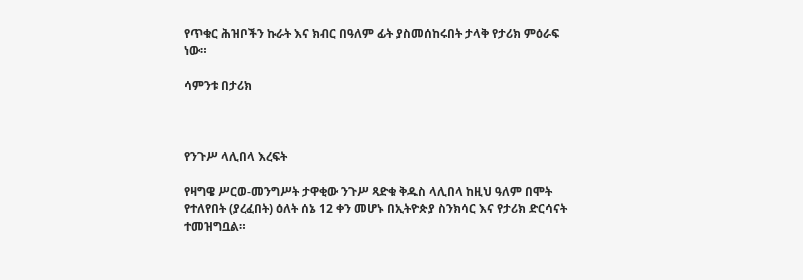የጥቁር ሕዝቦችን ኩራት እና ክብር በዓለም ፊት ያስመሰከሩበት ታላቅ የታሪክ ምዕራፍ ነው።

ሳምንቱ በታሪክ



የንጉሥ ላሊበላ እረፍት

የዛግዌ ሥርወ-መንግሥት ታዋቂው ንጉሥ ጻድቁ ቅዱስ ላሊበላ ከዚህ ዓለም በሞት የተለየበት (ያረፈበት) ዕለት ሰኔ 12 ቀን መሆኑ በኢትዮጵያ ስንክሳር እና የታሪክ ድርሳናት ተመዝግቧል።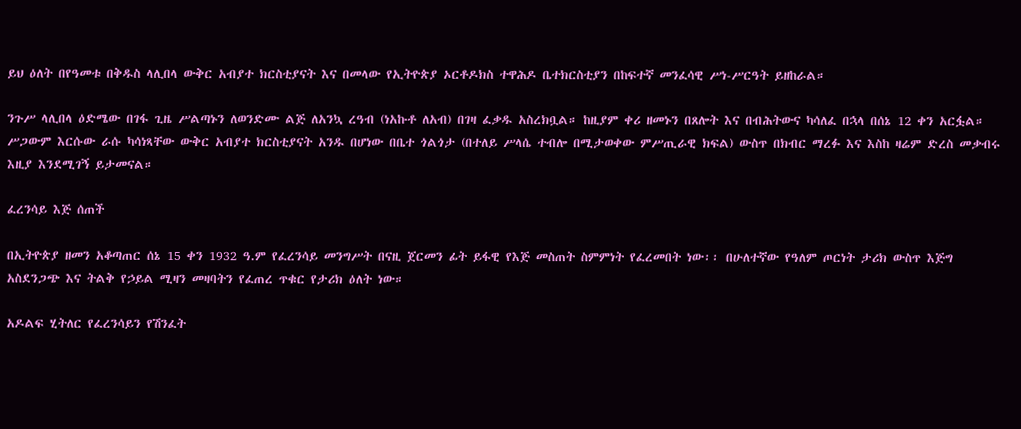ይህ ዕለት በየዓመቱ በቅዱስ ላሊበላ ውቅር አብያተ ክርስቲያናት እና በመላው የኢትዮጵያ ኦርቶዶክስ ተዋሕዶ ቤተክርስቲያን በከፍተኛ መንፈሳዊ ሥነ-ሥርዓት ይዘከራል።

ንጉሥ ላሊበላ ዕድሜው በገፋ ጊዜ ሥልጣኑን ለወንድሙ ልጅ ለአንኳ ረዓብ (ነአኩቶ ለአብ) በገዛ ፈቃዱ አስረክቧል። ከዚያም ቀሪ ዘመኑን በጸሎት እና በብሕትውና ካሳለፈ በኋላ በሰኔ 12 ቀን አርፏል። ሥጋውም እርሱው ራሱ ካሳነጻቸው ውቅር አብያተ ክርስቲያናት አንዱ በሆነው በቤተ ጎልጎታ (በተለይ ሥላሴ ተብሎ በሚታወቀው ምሥጢራዊ ክፍል) ውስጥ በክብር ማረፉ እና እስከ ዛሬም ድረስ መቃብሩ እዚያ እንደሚገኝ ይታመናል።

ፈረንሳይ እጅ ሰጠች

በኢትዮጵያ ዘመን አቆጣጠር ሰኔ 15 ቀን 1932 ዓ.ም የፈረንሳይ መንግሥት በናዚ ጀርመን ፊት ይፋዊ የእጅ መስጠት ስምምነት የፈረመበት ነው፡፡ በሁለተኛው የዓለም ጦርነት ታሪክ ውስጥ እጅግ አስደንጋጭ እና ትልቅ የኃይል ሚዛን መዛባትን የፈጠረ ጥቁር የታሪክ ዕለት ነው።

አዶልፍ ሂትለር የፈረንሳይን የሽንፈት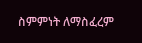ስምምነት ለማስፈረም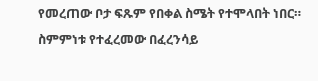የመረጠው ቦታ ፍጹም የበቀል ስሜት የተሞላበት ነበር። ስምምነቱ የተፈረመው በፈረንሳይ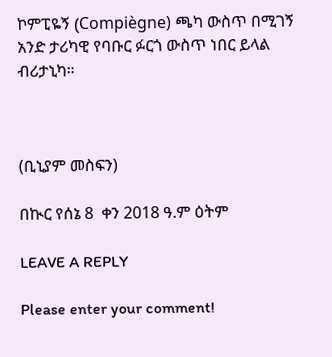ኮምፒዬኝ (Compiègne) ጫካ ውስጥ በሚገኝ አንድ ታሪካዊ የባቡር ፉርጎ ውስጥ ነበር ይላል ብሪታኒካ።



(ቢኒያም መስፍን)

በኲር የሰኔ 8  ቀን 2018 ዓ.ም ዕትም

LEAVE A REPLY

Please enter your comment!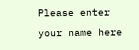Please enter your name here